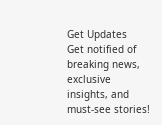Get Updates
Get notified of breaking news, exclusive insights, and must-see stories!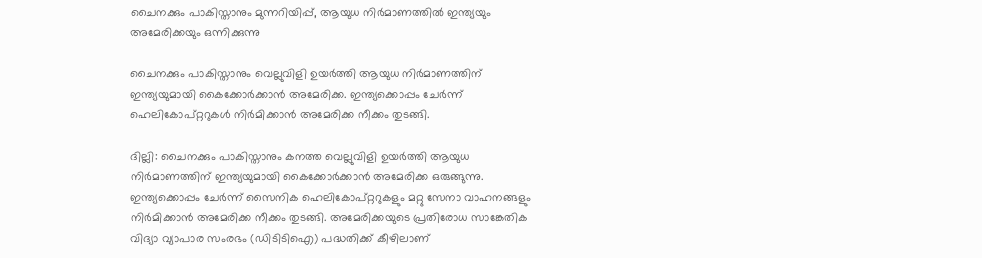ചൈനക്കും പാകിസ്താനും മുന്നറിയിപ്പ്, ആയുധ നിര്‍മാണത്തില്‍ ഇന്ത്യയും അമേരിക്കയും ഒന്നിക്കുന്നു

ചൈനക്കും പാകിസ്താനും വെല്ലുവിളി ഉയര്‍ത്തി ആയുധ നിര്‍മാണത്തിന് ഇന്ത്യയുമായി കൈക്കോര്‍ക്കാന്‍ അമേരിക്ക. ഇന്ത്യക്കൊപ്പം ചേര്‍ന്ന് ഹെലികോപ്റ്ററുകള്‍ നിര്‍മിക്കാന്‍ അമേരിക്ക നീക്കം തുടങ്ങി.

ദില്ലി: ചൈനക്കും പാകിസ്താനും കനത്ത വെല്ലുവിളി ഉയര്‍ത്തി ആയുധ നിര്‍മാണത്തിന് ഇന്ത്യയുമായി കൈക്കോര്‍ക്കാന്‍ അമേരിക്ക ഒരുങ്ങുന്നു. ഇന്ത്യക്കൊപ്പം ചേര്‍ന്ന് സൈനിക ഹെലികോപ്റ്ററുകളും മറ്റു സേനാ വാഹനങ്ങളും നിര്‍മിക്കാന്‍ അമേരിക്ക നീക്കം തുടങ്ങി. അമേരിക്കയുടെ പ്രതിരോധ സാങ്കേതിക വിദ്യാ വ്യാപാര സംരഭം (ഡിടിടിഐ) പദ്ധതിക്ക് കീഴിലാണ്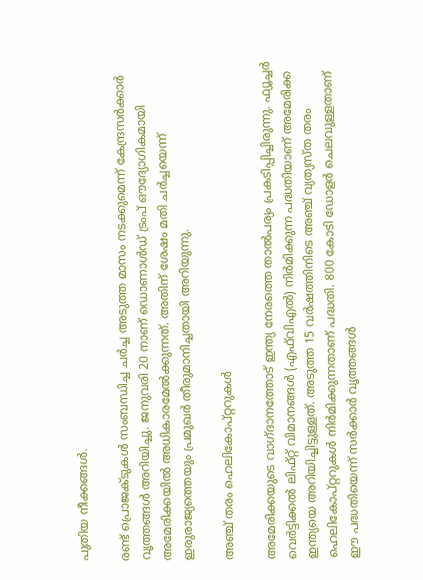പുതിയ നീക്കങ്ങള്‍.

രണ്ട് പ്രൊജക്ടുകള്‍ സംബന്ധിച്ച ചര്‍ച്ച അടുത്ത മാസം നടക്കുമെന്ന് കേന്ദ്രസര്‍ക്കാര്‍ വൃത്തങ്ങള്‍ അറിയിച്ചു. ജനുവരി 20 നാണ് ഡൊണാള്‍ഡ് ട്രംപ് ഔദ്യോഗികമായി അമേരിക്കയില്‍ അധികാരമേല്‍ക്കുന്നത്. അതിന് ശേഷം മതി ചര്‍ച്ചയെന്ന് ഇരുരാജ്യത്തെയും പ്രമുഖര്‍ തീരുമാനിച്ചതായി അറിയുന്നു.

അഞ്ച് തരം ഹെലികോപ്റ്ററുകള്‍

അമേരിക്കയുടെ വാഗ്ദാനത്തോട് ഇന്ത്യ നേരത്തെ താല്‍പര്യം പ്രകടിപ്പിച്ചിരുന്നു. ഫ്യൂച്ചര്‍ വെര്‍ട്ടിക്കല്‍ ലിഫ്റ്റ് വിമാനങ്ങള്‍ (എഫ്‌വിഎല്‍) നിര്‍മിക്കുന്ന പദ്ധതിയാണ് അമേരിക്ക ഇന്ത്യയെ അറിയിച്ചിട്ടുള്ളത്. അടുത്ത 15 വര്‍ഷത്തിനിടെ അഞ്ച് വ്യത്യസ്ത തരം ഹെലികോപ്റ്ററുകള്‍ നിര്‍മിക്കുന്നതാണ് പദ്ധതി. 800 കോടി ഡോളര്‍ ചെലവുള്ളതാണ് ഈ പദ്ധതിയെന്ന് സര്‍ക്കാര്‍ വൃത്തങ്ങള്‍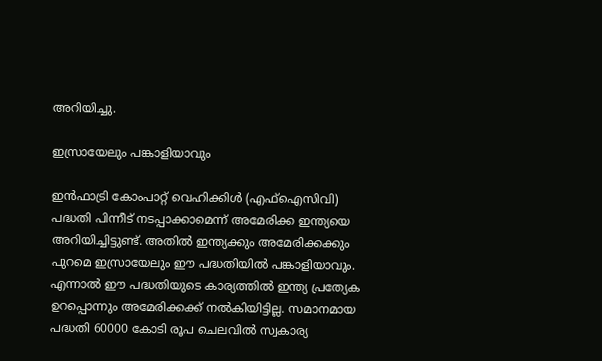അറിയിച്ചു.

ഇസ്രായേലും പങ്കാളിയാവും

ഇന്‍ഫാട്രി കോംപാറ്റ് വെഹിക്കിള്‍ (എഫ്‌ഐസിവി) പദ്ധതി പിന്നീട് നടപ്പാക്കാമെന്ന് അമേരിക്ക ഇന്ത്യയെ അറിയിച്ചിട്ടുണ്ട്. അതില്‍ ഇന്ത്യക്കും അമേരിക്കക്കും പുറമെ ഇസ്രായേലും ഈ പദ്ധതിയില്‍ പങ്കാളിയാവും. എന്നാല്‍ ഈ പദ്ധതിയുടെ കാര്യത്തില്‍ ഇന്ത്യ പ്രത്യേക ഉറപ്പൊന്നും അമേരിക്കക്ക് നല്‍കിയിട്ടില്ല. സമാനമായ പദ്ധതി 60000 കോടി രൂപ ചെലവില്‍ സ്വകാര്യ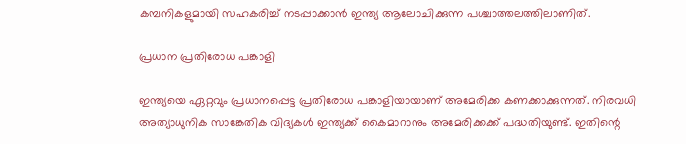കമ്പനികളുമായി സഹകരിച്ച് നടപ്പാക്കാന്‍ ഇന്ത്യ ആലോചിക്കുന്ന പശ്ചാത്തലത്തിലാണിത്.

പ്രധാന പ്രതിരോധ പങ്കാളി

ഇന്ത്യയെ ഏറ്റവും പ്രധാനപ്പെട്ട പ്രതിരോധ പങ്കാളിയായാണ് അമേരിക്ക കണക്കാക്കുന്നത്. നിരവധി അത്യാധുനിക സാങ്കേതിക വിദ്യകള്‍ ഇന്ത്യക്ക് കൈമാറാനും അമേരിക്കക്ക് പദ്ധതിയുണ്ട്. ഇതിന്റെ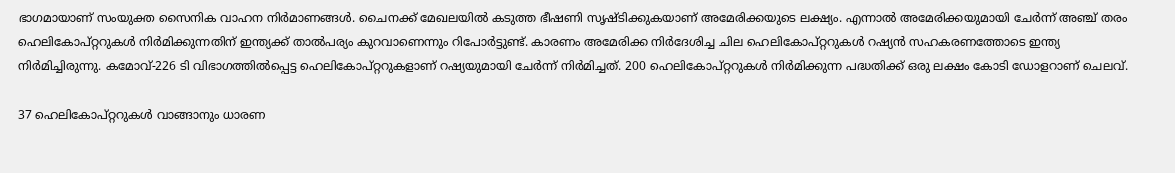ഭാഗമായാണ് സംയുക്ത സൈനിക വാഹന നിര്‍മാണങ്ങള്‍. ചൈനക്ക് മേഖലയില്‍ കടുത്ത ഭീഷണി സൃഷ്ടിക്കുകയാണ് അമേരിക്കയുടെ ലക്ഷ്യം. എന്നാല്‍ അമേരിക്കയുമായി ചേര്‍ന്ന് അഞ്ച് തരം ഹെലികോപ്റ്ററുകള്‍ നിര്‍മിക്കുന്നതിന് ഇന്ത്യക്ക് താല്‍പര്യം കുറവാണെന്നും റിപോര്‍ട്ടുണ്ട്. കാരണം അമേരിക്ക നിര്‍ദേശിച്ച ചില ഹെലികോപ്റ്ററുകള്‍ റഷ്യന്‍ സഹകരണത്തോടെ ഇന്ത്യ നിര്‍മിച്ചിരുന്നു. കമോവ്-226 ടി വിഭാഗത്തില്‍പ്പെട്ട ഹെലികോപ്റ്ററുകളാണ് റഷ്യയുമായി ചേര്‍ന്ന് നിര്‍മിച്ചത്. 200 ഹെലികോപ്റ്ററുകള്‍ നിര്‍മിക്കുന്ന പദ്ധതിക്ക് ഒരു ലക്ഷം കോടി ഡോളറാണ് ചെലവ്.

37 ഹെലികോപ്റ്ററുകള്‍ വാങ്ങാനും ധാരണ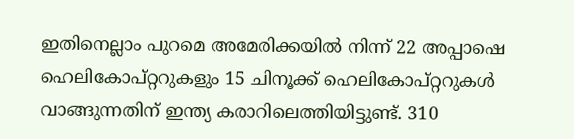ഇതിനെല്ലാം പുറമെ അമേരിക്കയില്‍ നിന്ന് 22 അപ്പാഷെ ഹെലികോപ്റ്ററുകളും 15 ചിനൂക്ക് ഹെലികോപ്റ്ററുകള്‍ വാങ്ങുന്നതിന് ഇന്ത്യ കരാറിലെത്തിയിട്ടുണ്ട്. 310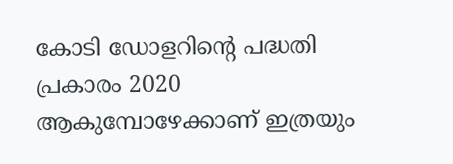കോടി ഡോളറിന്റെ പദ്ധതി പ്രകാരം 2020 ആകുമ്പോഴേക്കാണ് ഇത്രയും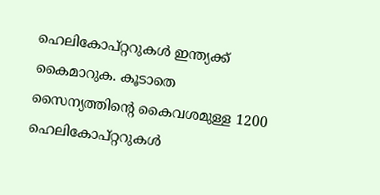ഹെലികോപ്റ്ററുകള്‍ ഇന്ത്യക്ക് കൈമാറുക. കൂടാതെ സൈന്യത്തിന്റെ കൈവശമുള്ള 1200 ഹെലികോപ്റ്ററുകള്‍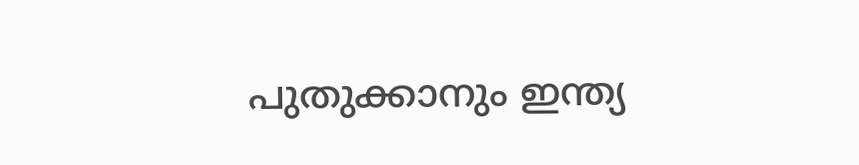പുതുക്കാനും ഇന്ത്യ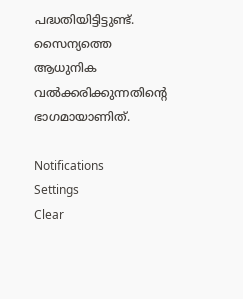പദ്ധതിയിട്ടിട്ടുണ്ട്. സൈന്യത്തെ ആധുനിക വല്‍ക്കരിക്കുന്നതിന്റെ ഭാഗമായാണിത്.

Notifications
Settings
Clear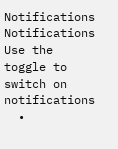Notifications
Notifications
Use the toggle to switch on notifications
  •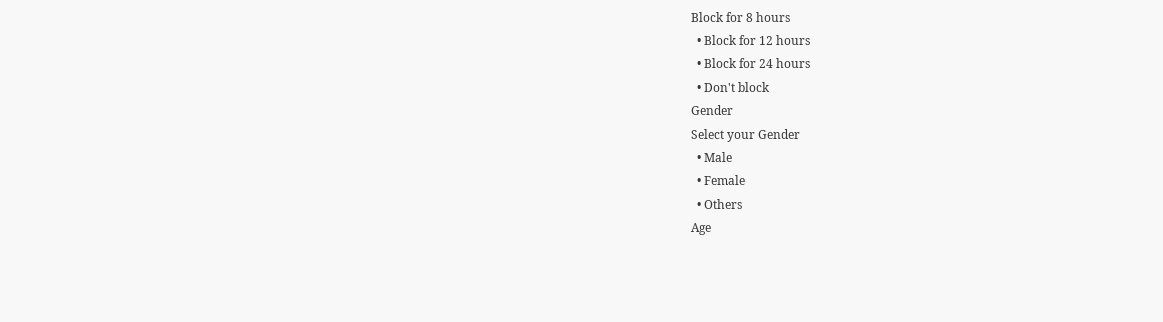Block for 8 hours
  • Block for 12 hours
  • Block for 24 hours
  • Don't block
Gender
Select your Gender
  • Male
  • Female
  • Others
Age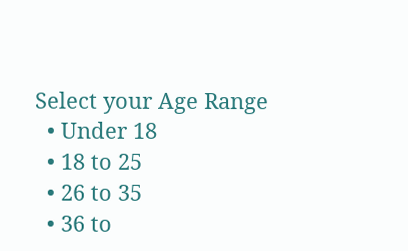Select your Age Range
  • Under 18
  • 18 to 25
  • 26 to 35
  • 36 to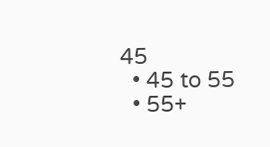45
  • 45 to 55
  • 55+